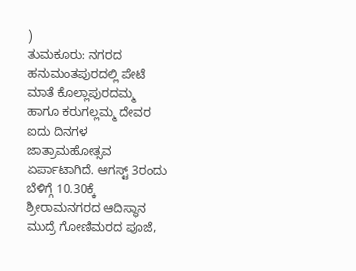)
ತುಮಕೂರು: ನಗರದ ಹನುಮಂತಪುರದಲ್ಲಿ ಪೇಟೆ ಮಾತೆ ಕೊಲ್ಲಾಪುರದಮ್ಮ ಹಾಗೂ ಕರುಗಲ್ಲಮ್ಮ ದೇವರ ಐದು ದಿನಗಳ ಜಾತ್ರಾಮಹೋತ್ಸವ ಏರ್ಪಾಟಾಗಿದೆ. ಆಗಸ್ಟ್ 3ರಂದು ಬೆಳಿಗ್ಗೆ 10.30ಕ್ಕೆ ಶ್ರೀರಾಮನಗರದ ಆದಿಸ್ಥಾನ ಮುದ್ರೆ ಗೋಣಿಮರದ ಪೂಜೆ,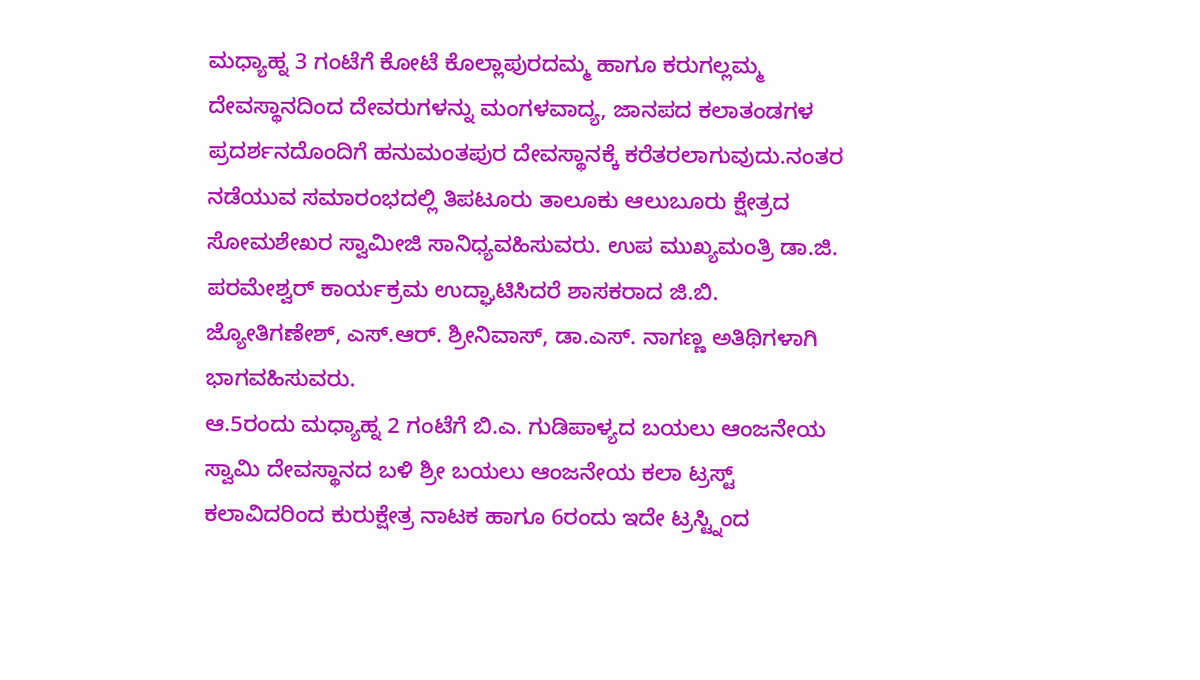ಮಧ್ಯಾಹ್ನ 3 ಗಂಟೆಗೆ ಕೋಟೆ ಕೊಲ್ಲಾಪುರದಮ್ಮ ಹಾಗೂ ಕರುಗಲ್ಲಮ್ಮ ದೇವಸ್ಥಾನದಿಂದ ದೇವರುಗಳನ್ನು ಮಂಗಳವಾದ್ಯ, ಜಾನಪದ ಕಲಾತಂಡಗಳ ಪ್ರದರ್ಶನದೊಂದಿಗೆ ಹನುಮಂತಪುರ ದೇವಸ್ಥಾನಕ್ಕೆ ಕರೆತರಲಾಗುವುದು.ನಂತರ ನಡೆಯುವ ಸಮಾರಂಭದಲ್ಲಿ ತಿಪಟೂರು ತಾಲೂಕು ಆಲುಬೂರು ಕ್ಷೇತ್ರದ ಸೋಮಶೇಖರ ಸ್ವಾಮೀಜಿ ಸಾನಿಧ್ಯವಹಿಸುವರು. ಉಪ ಮುಖ್ಯಮಂತ್ರಿ ಡಾ.ಜಿ. ಪರಮೇಶ್ವರ್ ಕಾರ್ಯಕ್ರಮ ಉದ್ಘಾಟಿಸಿದರೆ ಶಾಸಕರಾದ ಜಿ.ಬಿ. ಜ್ಯೋತಿಗಣೇಶ್, ಎಸ್.ಆರ್. ಶ್ರೀನಿವಾಸ್, ಡಾ.ಎಸ್. ನಾಗಣ್ಣ ಅತಿಥಿಗಳಾಗಿ ಭಾಗವಹಿಸುವರು.
ಆ.5ರಂದು ಮಧ್ಯಾಹ್ನ 2 ಗಂಟೆಗೆ ಬಿ.ಎ. ಗುಡಿಪಾಳ್ಯದ ಬಯಲು ಆಂಜನೇಯ ಸ್ವಾಮಿ ದೇವಸ್ಥಾನದ ಬಳಿ ಶ್ರೀ ಬಯಲು ಆಂಜನೇಯ ಕಲಾ ಟ್ರಸ್ಟ್ ಕಲಾವಿದರಿಂದ ಕುರುಕ್ಷೇತ್ರ ನಾಟಕ ಹಾಗೂ 6ರಂದು ಇದೇ ಟ್ರಸ್ಟ್ನಿಂದ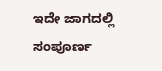ಇದೇ ಜಾಗದಲ್ಲಿ ಸಂಪೂರ್ಣ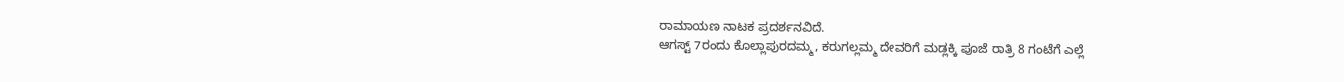ರಾಮಾಯಣ ನಾಟಕ ಪ್ರದರ್ಶನವಿದೆ.
ಆಗಸ್ಟ್ 7ರಂದು ಕೊಲ್ಲಾಪುರದಮ್ಮ, ಕರುಗಲ್ಲಮ್ಮ ದೇವರಿಗೆ ಮಡ್ಲಕ್ಕಿ ಪೂಜೆ ರಾತ್ರಿ 8 ಗಂಟೆಗೆ ಎಲ್ಲೆ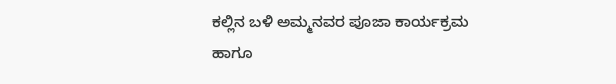ಕಲ್ಲಿನ ಬಳಿ ಅಮ್ಮನವರ ಪೂಜಾ ಕಾರ್ಯಕ್ರಮ ಹಾಗೂ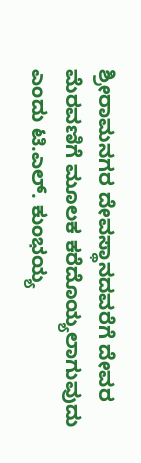ಶ್ರೀರಾಮನಗರ ದೇವಸ್ಥಾನದವರೆಗೆ ದೇವರ ಮೆರವಣಿಗೆ ಮೂಲಕ ಕರೆದೊಯ್ಯಲಾಗುವುದು ಎಂದು ಟಿ.ಎಲ್. ಕುಂಭಯ್ಯ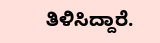ತಿಳಿಸಿದ್ದಾರೆ.